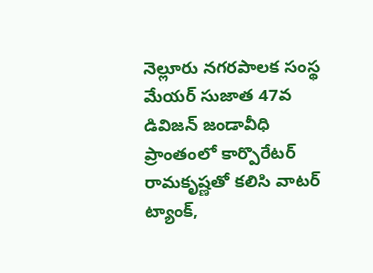నెల్లూరు నగరపాలక సంస్థ మేయర్ సుజాత 47వ డివిజన్ జండావీధి ప్రాంతంలో కార్పొరేటర్ రామకృష్ణతో కలిసి వాటర్ ట్యాంక్,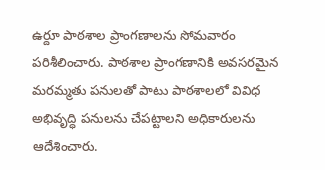ఉర్దూ పాఠశాల ప్రాంగణాలను సోమవారం పరిశీలించారు. పాఠశాల ప్రాంగణానికి అవసరమైన మరమ్మతు పనులతో పాటు పాఠశాలలో వివిధ అభివృద్ధి పనులను చేపట్టాలని అధికారులను ఆదేశించారు.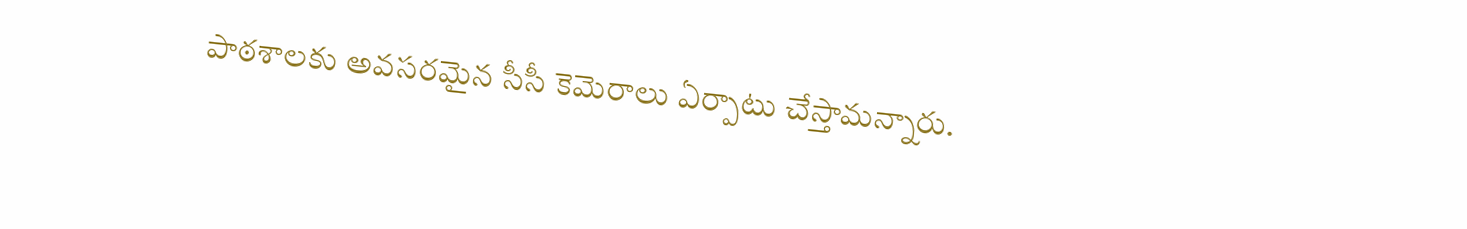పాఠశాలకు అవసరమైన సీసీ కెమెరాలు ఏర్పాటు చేస్తామన్నారు.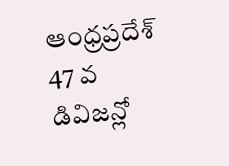ఆంధ్రప్రదేశ్
47 వ డివిజన్లో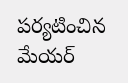పర్యటించిన మేయర్